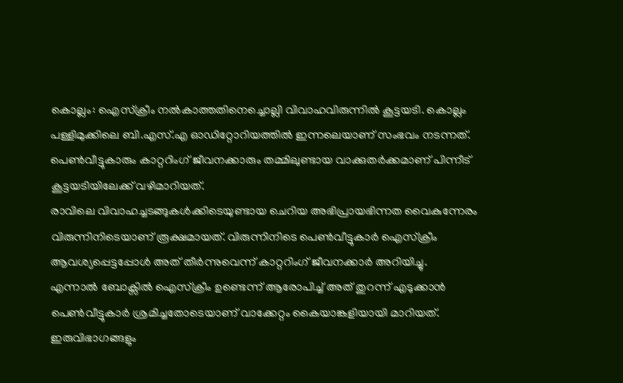കൊല്ലം: ഐസ്ക്രീം നൽകാത്തതിനെച്ചൊല്ലി വിവാഹവിരുന്നിൽ കൂട്ടയടി. കൊല്ലം പള്ളിമുക്കിലെ ബി.എസ്.എ ഓഡിറ്റോറിയത്തിൽ ഇന്നലെയാണ് സംഭവം നടന്നത്. പെൺവീട്ടുകാരും കാറ്ററിംഗ് ജീവനക്കാരും തമ്മിലുണ്ടായ വാക്കുതർക്കമാണ് പിന്നീട് കൂട്ടയടിയിലേക്ക് വഴിമാറിയത്.
രാവിലെ വിവാഹച്ചടങ്ങുകൾക്കിടെയുണ്ടായ ചെറിയ അഭിപ്രായഭിന്നത വൈകുന്നേരം വിരുന്നിനിടെയാണ് രൂക്ഷമായത്. വിരുന്നിനിടെ പെൺവീട്ടുകാർ ഐസ്ക്രീം ആവശ്യപ്പെട്ടപ്പോൾ അത് തീർന്നുവെന്ന് കാറ്ററിംഗ് ജീവനക്കാർ അറിയിച്ചു.
എന്നാൽ ബോക്സിൽ ഐസ്ക്രീം ഉണ്ടെന്ന് ആരോപിച്ച് അത് തുറന്ന് എടുക്കാൻ പെൺവീട്ടുകാർ ശ്രമിച്ചതോടെയാണ് വാക്കേറ്റം കൈയാങ്കളിയായി മാറിയത്. ഇരുവിഭാഗങ്ങളും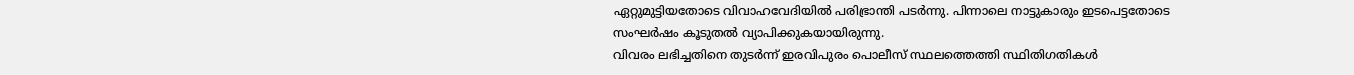ഏറ്റുമുട്ടിയതോടെ വിവാഹവേദിയിൽ പരിഭ്രാന്തി പടർന്നു. പിന്നാലെ നാട്ടുകാരും ഇടപെട്ടതോടെ സംഘർഷം കൂടുതൽ വ്യാപിക്കുകയായിരുന്നു.
വിവരം ലഭിച്ചതിനെ തുടർന്ന് ഇരവിപുരം പൊലീസ് സ്ഥലത്തെത്തി സ്ഥിതിഗതികൾ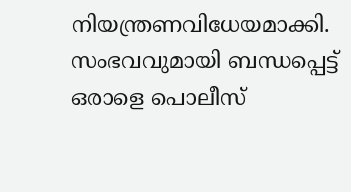നിയന്ത്രണവിധേയമാക്കി. സംഭവവുമായി ബന്ധപ്പെട്ട് ഒരാളെ പൊലീസ്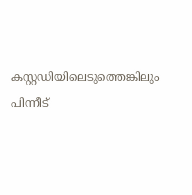കസ്റ്റഡിയിലെടുത്തെങ്കിലും പിന്നീട്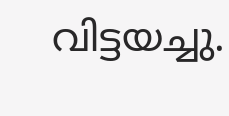വിട്ടയച്ചു.